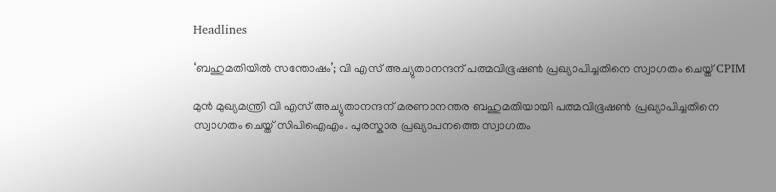Headlines

‘ബഹുമതിയിൽ സന്തോഷം’; വി എസ് അച്യുതാനന്ദന് പത്മവിഭൂഷൺ പ്രഖ്യാപിച്ചതിനെ സ്വാഗതം ചെയ്ത് CPIM

മുൻ മുഖ്യമന്ത്രി വി എസ് അച്യുതാനന്ദന് മരണാനന്തര ബഹുമതിയായി പത്മവിഭൂഷൺ പ്രഖ്യാപിച്ചതിനെ സ്വാഗതം ചെയ്ത് സിപിഐഎം. പുരസ്കാര പ്രഖ്യാപനത്തെ സ്വാഗതം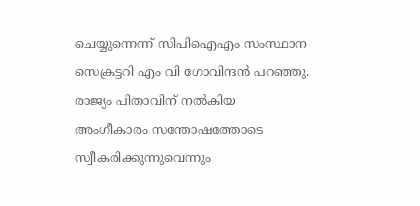ചെയ്യുന്നെന്ന് സിപിഐഎം സംസ്ഥാന സെക്രട്ടറി എം വി ഗോവിന്ദൻ പറഞ്ഞു. രാജ്യം പിതാവിന് നൽകിയ അംഗീകാരം സന്തോഷത്തോടെ സ്വീകരിക്കുന്നുവെന്നും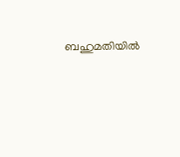ബഹുമതിയിൽ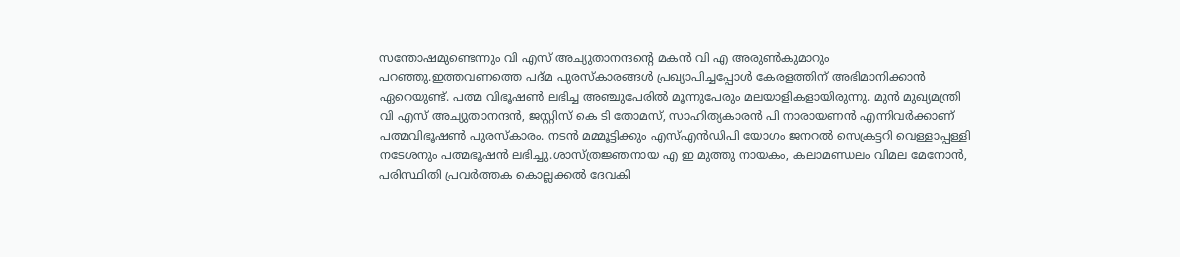സന്തോഷമുണ്ടെന്നും വി എസ് അച്യുതാനന്ദന്റെ മകൻ വി എ അരുൺകുമാറും പറഞ്ഞു.ഇത്തവണത്തെ പദ്മ പുരസ്‌കാരങ്ങൾ പ്രഖ്യാപിച്ചപ്പോൾ കേരളത്തിന് അഭിമാനിക്കാൻ ഏറെയുണ്ട്. പത്മ വിഭൂഷൺ ലഭിച്ച അഞ്ചുപേരിൽ മൂന്നുപേരും മലയാളികളായിരുന്നു. മുൻ മുഖ്യമന്ത്രി വി എസ് അച്യുതാനന്ദൻ, ജസ്റ്റിസ് കെ ടി തോമസ്, സാഹിത്യകാരൻ പി നാരായണൻ എന്നിവർക്കാണ് പത്മവിഭൂഷൺ പുരസ്കാരം. നടൻ മമ്മൂട്ടിക്കും എസ്എൻഡിപി യോഗം ജനറൽ സെക്രട്ടറി വെള്ളാപ്പള്ളി നടേശനും പത്മഭൂഷൻ ലഭിച്ചു.ശാസ്ത്രജ്ഞനായ എ ഇ മുത്തു നായകം, കലാമണ്ഡലം വിമല മേനോൻ, പരിസ്ഥിതി പ്രവർത്തക കൊല്ലക്കൽ ദേവകി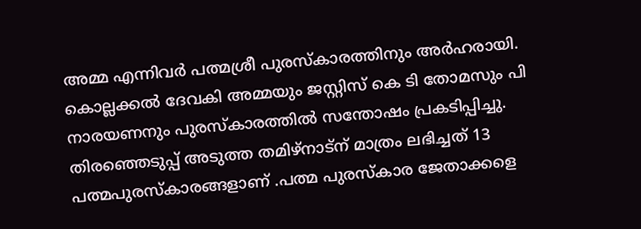അമ്മ എന്നിവർ പത്മശ്രീ പുരസ്കാരത്തിനും അർഹരായി. കൊല്ലക്കൽ ദേവകി അമ്മയും ജസ്റ്റിസ് കെ ടി തോമസും പി നാരയണനും പുരസ്കാരത്തിൽ സന്തോഷം പ്രകടിപ്പിച്ചു. തിരഞ്ഞെടുപ്പ് അടുത്ത തമിഴ്നാട്ന് മാത്രം ലഭിച്ചത് 13 പത്മപുരസ്കാരങ്ങളാണ് .പത്മ പുരസ്കാര ജേതാക്കളെ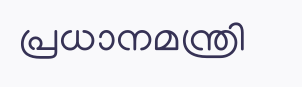പ്രധാനമന്ത്രി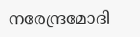നരേന്ദ്രമോദി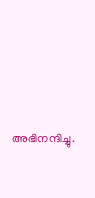അഭിനന്ദിച്ചു.